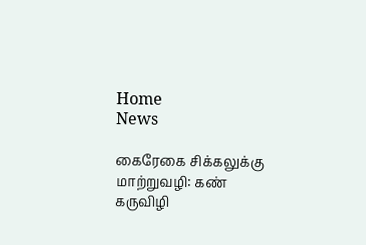Home
News

கைரேகை சிக்கலுக்கு மாற்றுவழி: கண் கருவிழி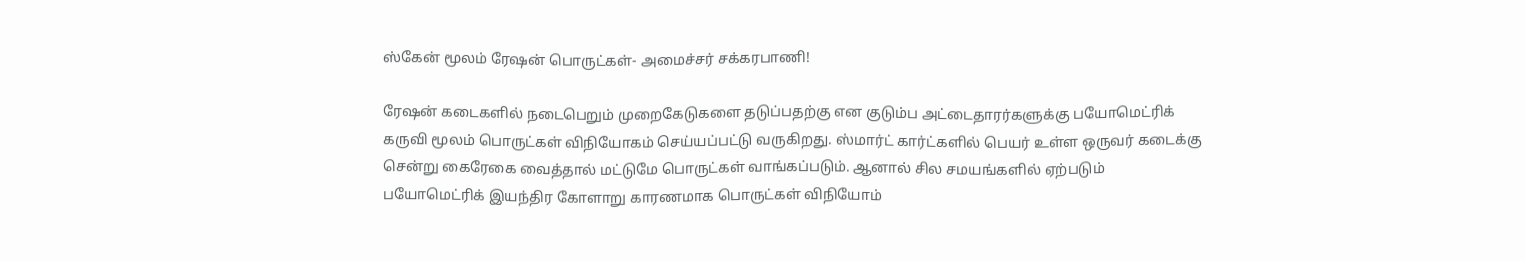ஸ்கேன் மூலம் ரேஷன் பொருட்கள்- அமைச்சர் சக்கரபாணி!

ரேஷன் கடைகளில் நடைபெறும் முறைகேடுகளை தடுப்பதற்கு என குடும்ப அட்டைதாரர்களுக்கு பயோமெட்ரிக் கருவி மூலம் பொருட்கள் விநியோகம் செய்யப்பட்டு வருகிறது. ஸ்மார்ட் கார்ட்களில் பெயர் உள்ள ஒருவர் கடைக்கு சென்று கைரேகை வைத்தால் மட்டுமே பொருட்கள் வாங்கப்படும். ஆனால் சில சமயங்களில் ஏற்படும் பயோமெட்ரிக் இயந்திர கோளாறு காரணமாக பொருட்கள் விநியோம்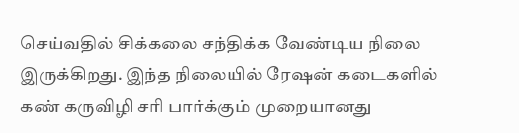செய்வதில் சிக்கலை சந்திக்க வேண்டிய நிலை இருக்கிறது. இந்த நிலையில் ரேஷன் கடைகளில் கண் கருவிழி சரி பார்க்கும் முறையானது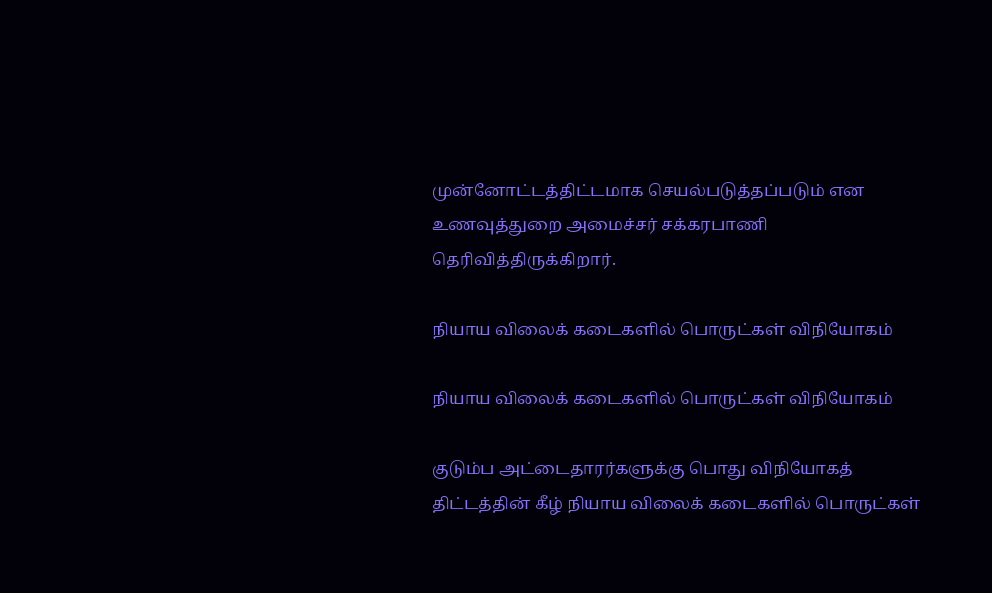முன்னோட்டத்திட்டமாக செயல்படுத்தப்படும் என உணவுத்துறை அமைச்சர் சக்கரபாணி தெரிவித்திருக்கிறார்.

நியாய விலைக் கடைகளில் பொருட்கள் விநியோகம்

நியாய விலைக் கடைகளில் பொருட்கள் விநியோகம்

குடும்ப அட்டைதாரர்களுக்கு பொது விநியோகத் திட்டத்தின் கீழ் நியாய விலைக் கடைகளில் பொருட்கள்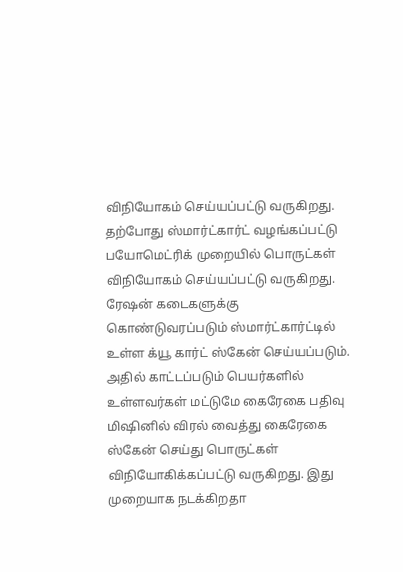விநியோகம் செய்யப்பட்டு வருகிறது. தற்போது ஸ்மார்ட்கார்ட் வழங்கப்பட்டு பயோமெட்ரிக் முறையில் பொருட்கள் விநியோகம் செய்யப்பட்டு வருகிறது. ரேஷன் கடைகளுக்கு கொண்டுவரப்படும் ஸ்மார்ட்கார்ட்டில் உள்ள க்யூ கார்ட் ஸ்கேன் செய்யப்படும். அதில் காட்டப்படும் பெயர்களில் உள்ளவர்கள் மட்டுமே கைரேகை பதிவு மிஷினில் விரல் வைத்து கைரேகை ஸ்கேன் செய்து பொருட்கள் விநியோகிக்கப்பட்டு வருகிறது. இது முறையாக நடக்கிறதா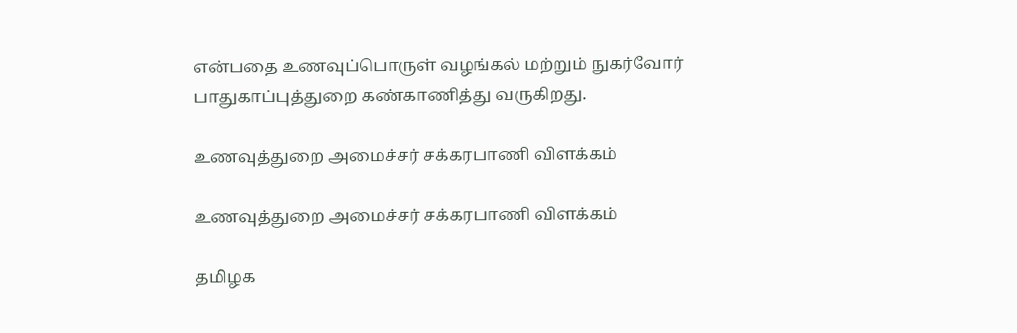என்பதை உணவுப்பொருள் வழங்கல் மற்றும் நுகர்வோர் பாதுகாப்புத்துறை கண்காணித்து வருகிறது.

உணவுத்துறை அமைச்சர் சக்கரபாணி விளக்கம்

உணவுத்துறை அமைச்சர் சக்கரபாணி விளக்கம்

தமிழக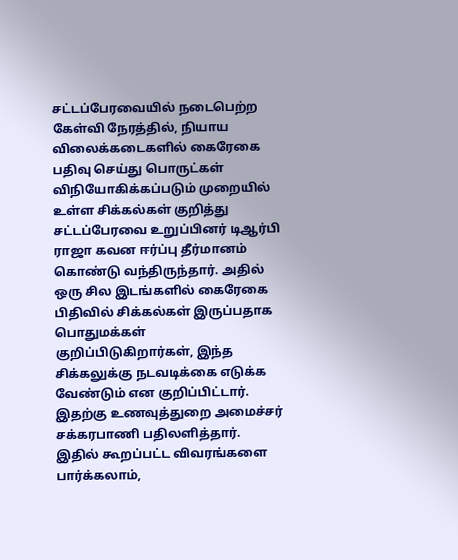சட்டப்பேரவையில் நடைபெற்ற கேள்வி நேரத்தில், நியாய விலைக்கடைகளில் கைரேகை பதிவு செய்து பொருட்கள் விநியோகிக்கப்படும் முறையில் உள்ள சிக்கல்கள் குறித்து சட்டப்பேரவை உறுப்பினர் டிஆர்பி ராஜா கவன ஈர்ப்பு தீர்மானம் கொண்டு வந்திருந்தார். அதில் ஒரு சில இடங்களில் கைரேகை பிதிவில் சிக்கல்கள் இருப்பதாக பொதுமக்கள் குறிப்பிடுகிறார்கள், இந்த சிக்கலுக்கு நடவடிக்கை எடுக்க வேண்டும் என குறிப்பிட்டார். இதற்கு உணவுத்துறை அமைச்சர் சக்கரபாணி பதிலளித்தார். இதில் கூறப்பட்ட விவரங்களை பார்க்கலாம்,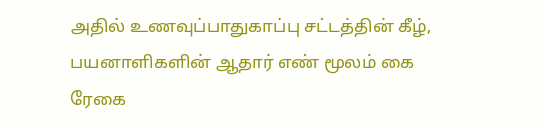அதில் உணவுப்பாதுகாப்பு சட்டத்தின் கீழ், பயனாளிகளின் ஆதார் எண் மூலம் கை ரேகை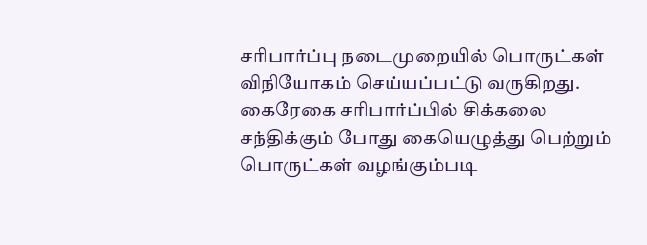சரிபார்ப்பு நடைமுறையில் பொருட்கள் விநியோகம் செய்யப்பட்டு வருகிறது. கைரேகை சரிபார்ப்பில் சிக்கலை சந்திக்கும் போது கையெழுத்து பெற்றும் பொருட்கள் வழங்கும்படி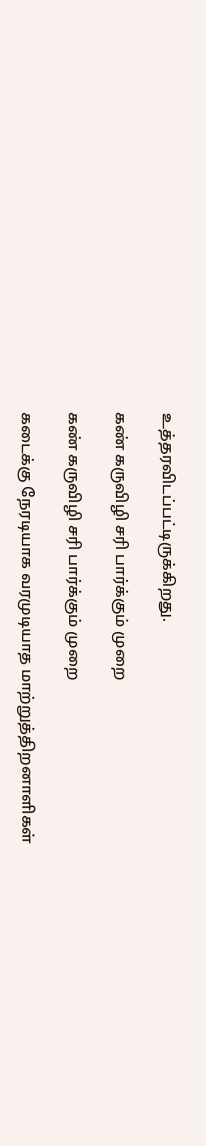உத்தரவிடப்பட்டிருக்கிறது.

கண் கருவிழி சரி பார்க்கும் முறை

கண் கருவிழி சரி பார்க்கும் முறை

கடைக்கு நேரடியாக வரமுடியாத மாற்றுத்திறனாளிகள்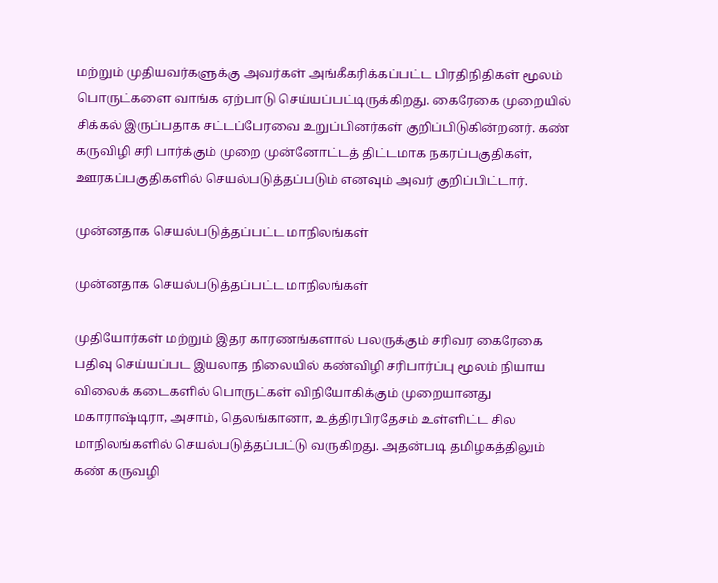மற்றும் முதியவர்களுக்கு அவர்கள் அங்கீகரிக்கப்பட்ட பிரதிநிதிகள் மூலம் பொருட்களை வாங்க ஏற்பாடு செய்யப்பட்டிருக்கிறது. கைரேகை முறையில் சிக்கல் இருப்பதாக சட்டப்பேரவை உறுப்பினர்கள் குறிப்பிடுகின்றனர். கண் கருவிழி சரி பார்க்கும் முறை முன்னோட்டத் திட்டமாக நகரப்பகுதிகள், ஊரகப்பகுதிகளில் செயல்படுத்தப்படும் எனவும் அவர் குறிப்பிட்டார்.

முன்னதாக செயல்படுத்தப்பட்ட மாநிலங்கள்

முன்னதாக செயல்படுத்தப்பட்ட மாநிலங்கள்

முதியோர்கள் மற்றும் இதர காரணங்களால் பலருக்கும் சரிவர கைரேகை பதிவு செய்யப்பட இயலாத நிலையில் கண்விழி சரிபார்ப்பு மூலம் நியாய விலைக் கடைகளில் பொருட்கள் விநியோகிக்கும் முறையானது மகாராஷ்டிரா, அசாம், தெலங்கானா, உத்திரபிரதேசம் உள்ளிட்ட சில மாநிலங்களில் செயல்படுத்தப்பட்டு வருகிறது. அதன்படி தமிழகத்திலும் கண் கருவழி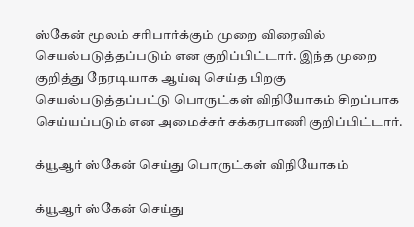ஸ்கேன் மூலம் சரிபார்க்கும் முறை விரைவில் செயல்படுத்தப்படும் என குறிப்பிட்டார். இந்த முறை குறித்து நேரடியாக ஆய்வு செய்த பிறகு செயல்படுத்தப்பட்டு பொருட்கள் விநியோகம் சிறப்பாக செய்யப்படும் என அமைச்சர் சக்கரபாணி குறிப்பிட்டார்.

க்யூஆர் ஸ்கேன் செய்து பொருட்கள் விநியோகம்

க்யூஆர் ஸ்கேன் செய்து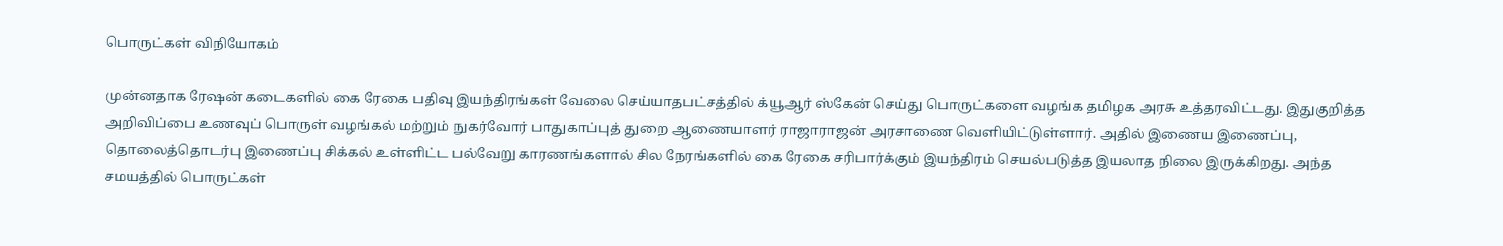பொருட்கள் விநியோகம்

முன்னதாக ரேஷன் கடைகளில் கை ரேகை பதிவு இயந்திரங்கள் வேலை செய்யாதபட்சத்தில் க்யூஆர் ஸ்கேன் செய்து பொருட்களை வழங்க தமிழக அரசு உத்தரவிட்டது. இதுகுறித்த அறிவிப்பை உணவுப் பொருள் வழங்கல் மற்றும் நுகர்வோர் பாதுகாப்புத் துறை ஆணையாளர் ராஜாராஜன் அரசாணை வெளியிட்டுள்ளார். அதில் இணைய இணைப்பு, தொலைத்தொடர்பு இணைப்பு சிக்கல் உள்ளிட்ட பல்வேறு காரணங்களால் சில நேரங்களில் கை ரேகை சரிபார்க்கும் இயந்திரம் செயல்படுத்த இயலாத நிலை இருக்கிறது. அந்த சமயத்தில் பொருட்கள்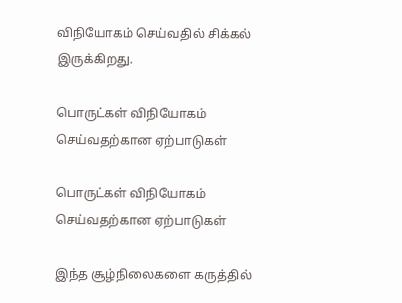விநியோகம் செய்வதில் சிக்கல் இருக்கிறது.

பொருட்கள் விநியோகம் செய்வதற்கான ஏற்பாடுகள்

பொருட்கள் விநியோகம் செய்வதற்கான ஏற்பாடுகள்

இந்த சூழ்நிலைகளை கருத்தில்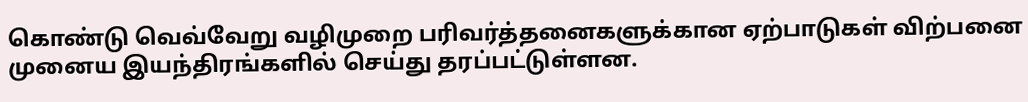கொண்டு வெவ்வேறு வழிமுறை பரிவர்த்தனைகளுக்கான ஏற்பாடுகள் விற்பனை முனைய இயந்திரங்களில் செய்து தரப்பட்டுள்ளன.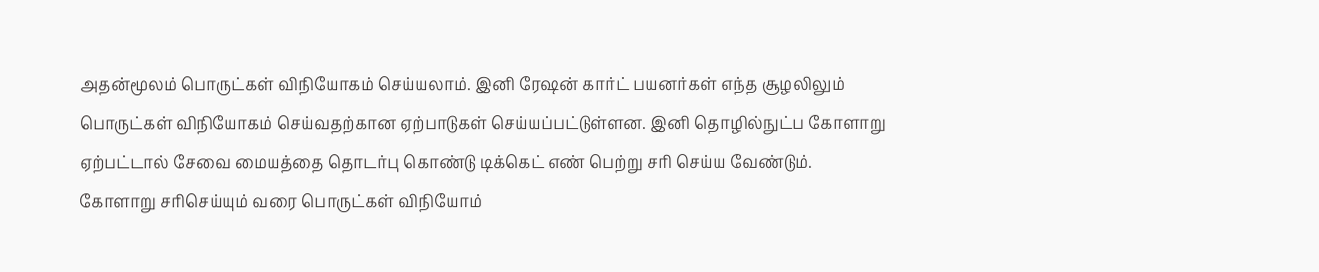அதன்மூலம் பொருட்கள் விநியோகம் செய்யலாம். இனி ரேஷன் கார்ட் பயனர்கள் எந்த சூழலிலும் பொருட்கள் விநியோகம் செய்வதற்கான ஏற்பாடுகள் செய்யப்பட்டுள்ளன. இனி தொழில்நுட்ப கோளாறு ஏற்பட்டால் சேவை மையத்தை தொடர்பு கொண்டு டிக்கெட் எண் பெற்று சரி செய்ய வேண்டும். கோளாறு சரிசெய்யும் வரை பொருட்கள் விநியோம்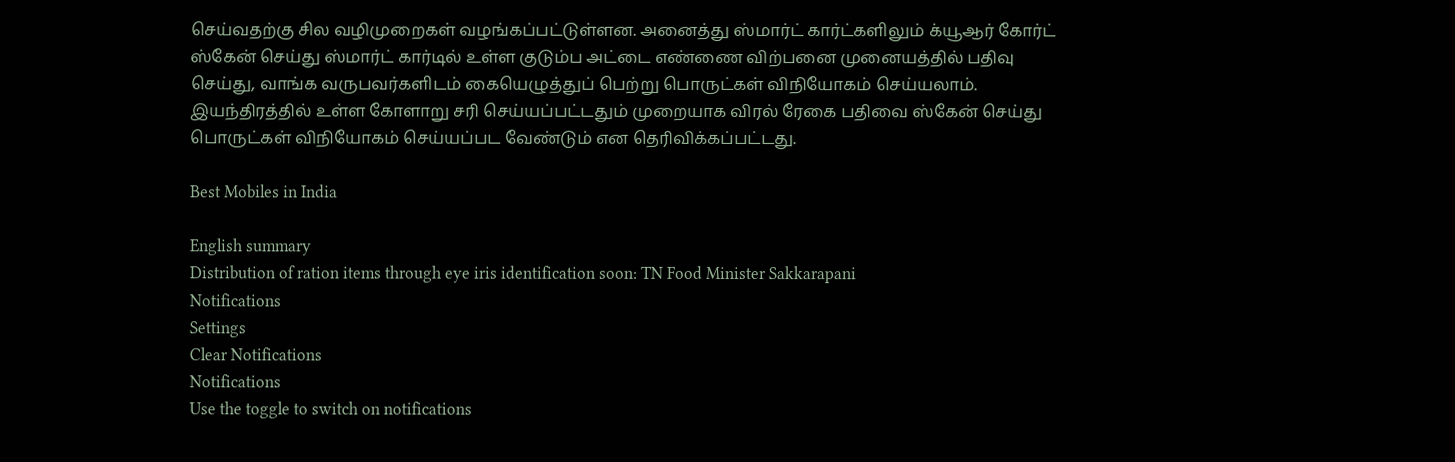செய்வதற்கு சில வழிமுறைகள் வழங்கப்பட்டுள்ளன. அனைத்து ஸ்மார்ட் கார்ட்களிலும் க்யூஆர் கோர்ட் ஸ்கேன் செய்து ஸ்மார்ட் கார்டில் உள்ள குடும்ப அட்டை எண்ணை விற்பனை முனையத்தில் பதிவு செய்து, வாங்க வருபவர்களிடம் கையெழுத்துப் பெற்று பொருட்கள் விநியோகம் செய்யலாம். இயந்திரத்தில் உள்ள கோளாறு சரி செய்யப்பட்டதும் முறையாக விரல் ரேகை பதிவை ஸ்கேன் செய்து பொருட்கள் விநியோகம் செய்யப்பட வேண்டும் என தெரிவிக்கப்பட்டது.

Best Mobiles in India

English summary
Distribution of ration items through eye iris identification soon: TN Food Minister Sakkarapani
Notifications
Settings
Clear Notifications
Notifications
Use the toggle to switch on notifications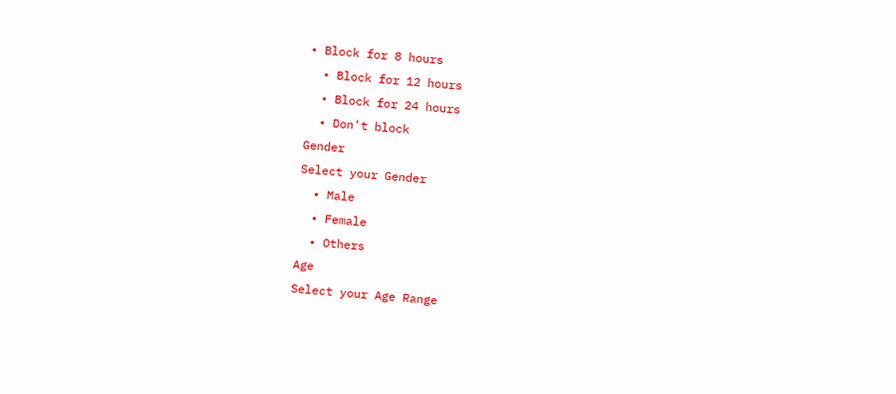• Block for 8 hours
  • Block for 12 hours
  • Block for 24 hours
  • Don't block
Gender
Select your Gender
  • Male
  • Female
  • Others
Age
Select your Age Range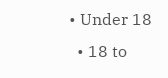• Under 18
  • 18 to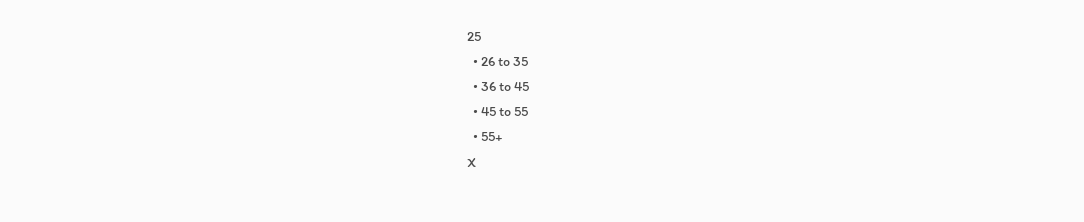25
  • 26 to 35
  • 36 to 45
  • 45 to 55
  • 55+
X